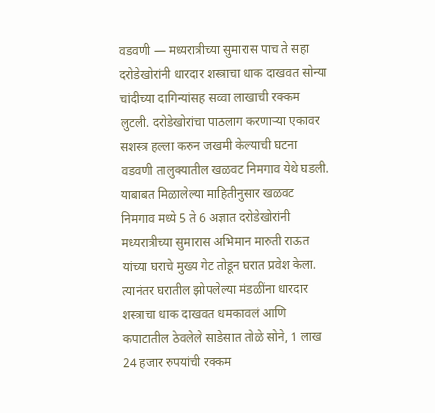वडवणी — मध्यरात्रीच्या सुमारास पाच ते सहा दरोडेखोरांनी धारदार शस्त्राचा धाक दाखवत सोन्या चांदीच्या दागिन्यांसह सव्वा लाखाची रक्कम लुटली. दरोडेखोरांचा पाठलाग करणाऱ्या एकावर सशस्त्र हल्ला करुन जखमी केल्याची घटना वडवणी तालुक्यातील खळवट निमगाव येथे घडली.
याबाबत मिळालेल्या माहितीनुसार खळवट निमगाव मध्ये 5 ते 6 अज्ञात दरोडेखोरांनी मध्यरात्रीच्या सुमारास अभिमान मारुती राऊत यांच्या घराचे मुख्य गेट तोडून घरात प्रवेश केला. त्यानंतर घरातील झोपलेल्या मंडळींना धारदार शस्त्राचा धाक दाखवत धमकावलं आणि कपाटातील ठेवलेले साडेसात तोळे सोने, 1 लाख 24 हजार रुपयांची रक्कम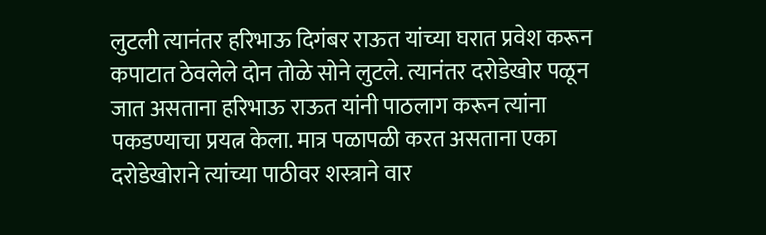लुटली त्यानंतर हरिभाऊ दिगंबर राऊत यांच्या घरात प्रवेश करून कपाटात ठेवलेले दोन तोळे सोने लुटले. त्यानंतर दरोडेखोर पळून जात असताना हरिभाऊ राऊत यांनी पाठलाग करून त्यांना पकडण्याचा प्रयत्न केला. मात्र पळापळी करत असताना एका दरोडेखोराने त्यांच्या पाठीवर शस्त्राने वार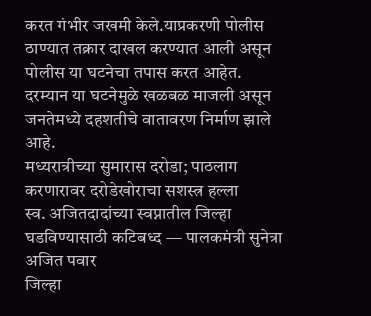करत गंभीर जखमी केले.याप्रकरणी पोलीस ठाण्यात तक्रार दाखल करण्यात आली असून पोलीस या घटनेचा तपास करत आहेत. दरम्यान या घटनेमुळे खळबळ माजली असून जनतेमध्ये दहशतीचे वातावरण निर्माण झाले आहे.
मध्यरात्रीच्या सुमारास दरोडा; पाठलाग करणारावर दरोडेखोराचा सशस्त्र हल्ला
स्व. अजितदादांच्या स्वप्नातील जिल्हा घडविण्यासाठी कटिबध्द — पालकमंत्री सुनेत्रा अजित पवार
जिल्हा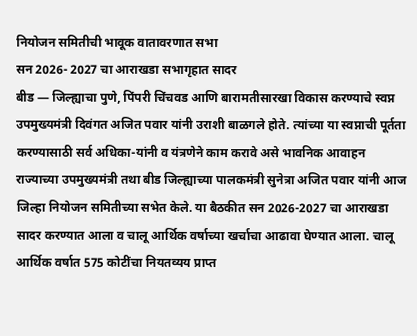नियोजन समितीची भावूक वातावरणात सभा
सन 2026- 2027 चा आराखडा सभागृहात सादर
बीड — जिल्ह्याचा पुणे, पिंपरी चिंचवड आणि बारामतीसारखा विकास करण्याचे स्वप्न उपमुख्यमंत्री दिवंगत अजित पवार यांनी उराशी बाळगले होते. त्यांच्या या स्वप्नाची पूर्तता करण्यासाठी सर्व अधिका-यांनी व यंत्रणेने काम करावे असे भावनिक आवाहन राज्याच्या उपमुख्यमंत्री तथा बीड जिल्ह्याच्या पालकमंत्री सुनेत्रा अजित पवार यांनी आज जिल्हा नियोजन समितीच्या सभेत केले. या बैठकीत सन 2026-2027 चा आराखडा सादर करण्यात आला व चालू आर्थिक वर्षाच्या खर्चाचा आढावा घेण्यात आला. चालू आर्थिक वर्षात 575 कोटींचा नियतव्यय प्राप्त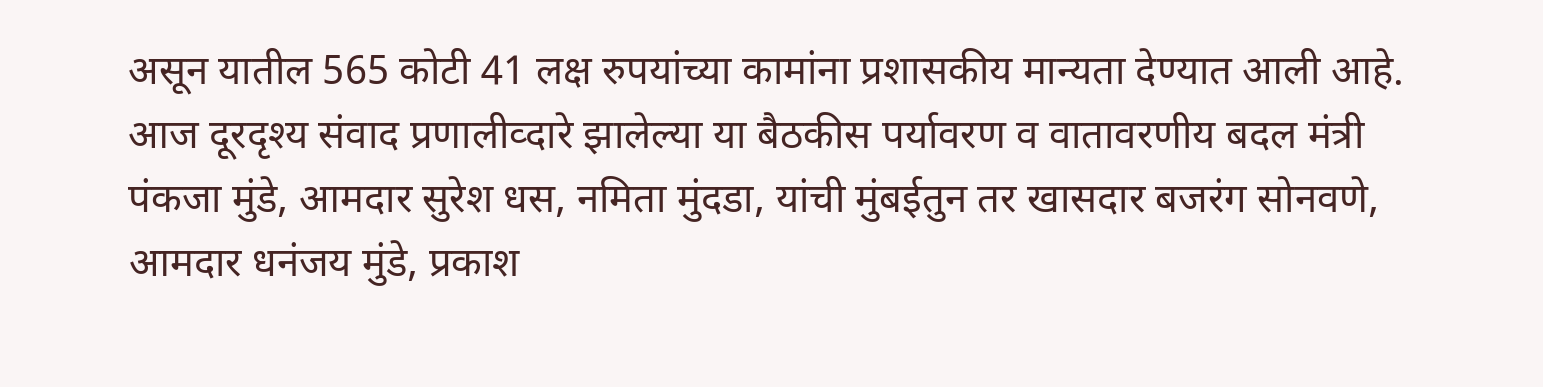असून यातील 565 कोटी 41 लक्ष रुपयांच्या कामांना प्रशासकीय मान्यता देण्यात आली आहे.
आज दूरदृश्य संवाद प्रणालीव्दारे झालेल्या या बैठकीस पर्यावरण व वातावरणीय बदल मंत्री पंकजा मुंडे, आमदार सुरेश धस, नमिता मुंदडा, यांची मुंबईतुन तर खासदार बजरंग सोनवणे, आमदार धनंजय मुंडे, प्रकाश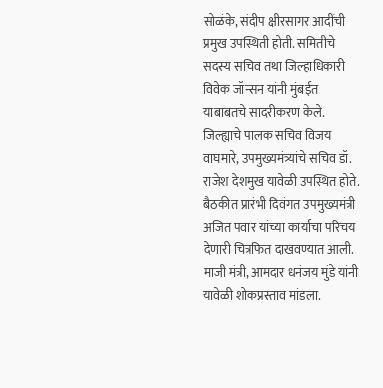सोळंके, संदीप क्षीरसागर आदींची प्रमुख उपस्थिती होती. समितीचे सदस्य सचिव तथा जिल्हाधिकारी विवेक जॉन्सन यांनी मुंबईत याबाबतचे सादरीकरण केले. जिल्ह्याचे पालक सचिव विजय वाघमारे, उपमुख्यमंत्र्यांचे सचिव डॉ. राजेश देशमुख यावेळी उपस्थित होते.
बैठकीत प्रारंभी दिवंगत उपमुख्यमंत्री अजित पवार यांच्या कार्याचा परिचय देणारी चित्रफित दाखवण्यात आली. माजी मंत्री, आमदार धनंजय मुंडे यांनी यावेळी शोकप्रस्ताव मांडला.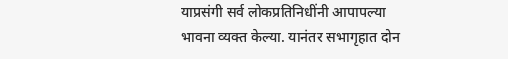याप्रसंगी सर्व लोकप्रतिनिधींनी आपापल्या भावना व्यक्त केल्या. यानंतर सभागृहात दोन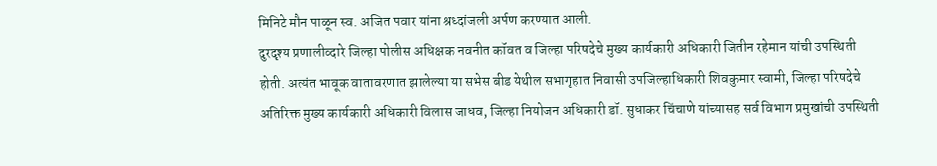मिनिटे मौन पाळून स्व. अजित पवार यांना श्रध्दांजली अर्पण करण्यात आली.
दुरदृश्य प्रणालीव्दारे जिल्हा पोलीस अधिक्षक नवनीत कॉवत व जिल्हा परिषदेचे मुख्य कार्यकारी अधिकारी जितीन रहेमान यांची उपस्थिती होती. अत्यंत भावूक वातावरणात झालेल्या या सभेस बीड येथील सभागृहात निवासी उपजिल्हाधिकारी शिवकुमार स्वामी, जिल्हा परिषदेचे अतिरिक्त मुख्य कार्यकारी अधिकारी विलास जाधव, जिल्हा नियोजन अधिकारी डॉ. सुधाकर चिंचाणे यांच्यासह सर्व विभाग प्रमुखांची उपस्थिती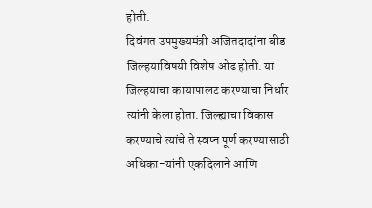होती.
दिवंगत उपमुख्यमंत्री अजितदादांना बीड जिल्हयाविषयी विशेष ओढ होती. या जिल्हयाचा कायापालट करण्याचा निर्धार त्यांनी केला होता. जिल्ह्याचा विकास करण्याचे त्यांचे ते स्वप्न पूर्ण करण्यासाठी अधिका-यांनी एकदिलाने आणि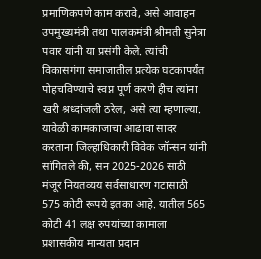प्रमाणिकपणे काम करावे, असे आवाहन उपमुख्यमंत्री तथा पालकमंत्री श्रीमती सुनेत्रा पवार यांनी या प्रसंगी केले. त्यांची विकासगंगा समाजातील प्रत्येक घटकापर्यंत पोहचविण्याचे स्वप्न पूर्ण करणे हीच त्यांना खरी श्रध्दांजली ठरेल, असे त्या म्हणाल्या.
यावेळी कामकाजाचा आढावा सादर करताना जिल्हाधिकारी विवेक जॉन्सन यांनी सांगितले की, सन 2025-2026 साठी मंजूर नियतव्यय सर्वसाधारण गटासाठी 575 कोटी रूपये इतका आहे. यातील 565 कोटी 41 लक्ष रुपयांच्या कामाला प्रशासकीय मान्यता प्रदान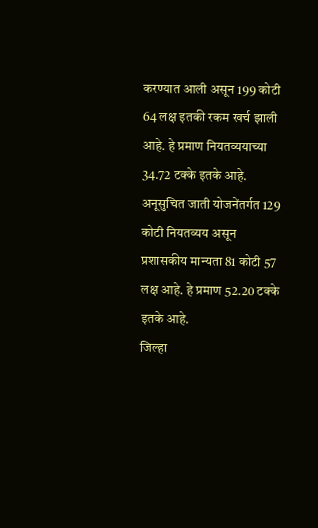करण्यात आली असून 199 कोटी 64 लक्ष इतकी रकम खर्च झाली आहे. हे प्रमाण नियतव्ययाच्या 34.72 टक्के इतके आहे.
अनूसुचित जाती योजनेंतर्गत 129 कोटी नियतव्यय असून प्रशासकीय मान्यता 81 कोटी 57 लक्ष आहे. हे प्रमाण 52.20 टक्के इतके आहे.
जिल्हा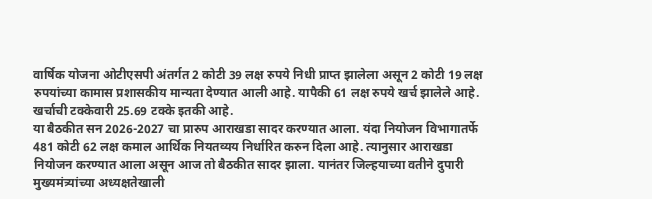वार्षिक योजना ओटीएसपी अंतर्गत 2 कोटी 39 लक्ष रुपये निधी प्राप्त झालेला असून 2 कोटी 19 लक्ष रुपयांच्या कामास प्रशासकीय मान्यता देण्यात आली आहे. यापैकी 61 लक्ष रुपये खर्च झालेले आहे. खर्चाची टक्केवारी 25.69 टक्के इतकी आहे.
या बैठकीत सन 2026-2027 चा प्रारुप आराखडा सादर करण्यात आला. यंदा नियोजन विभागातर्फे 481 कोटी 62 लक्ष कमाल आर्थिक नियतव्यय निर्धारित करुन दिला आहे. त्यानुसार आराखडा नियोजन करण्यात आला असून आज तो बैठकीत सादर झाला. यानंतर जिल्हयाच्या वतीने दुपारी मुख्यमंत्र्यांच्या अध्यक्षतेखाली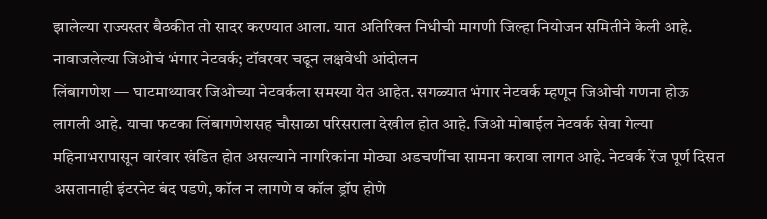झालेल्या राज्यस्तर बैठकीत तो सादर करण्यात आला. यात अतिरिक्त निधीची मागणी जिल्हा नियोजन समितीने केली आहे.
नावाजलेल्या जिओचं भंगार नेटवर्क; टॉवरवर चढून लक्षवेधी आंदोलन
लिंबागणेश — घाटमाथ्यावर जिओच्या नेटवर्कला समस्या येत आहेत. सगळ्यात भंगार नेटवर्क म्हणून जिओची गणना होऊ लागली आहे. याचा फटका लिंबागणेशसह चौसाळा परिसराला देखील होत आहे. जिओ मोबाईल नेटवर्क सेवा गेल्या महिनाभरापासून वारंवार खंडित होत असल्याने नागरिकांना मोठ्या अडचणींचा सामना करावा लागत आहे. नेटवर्क रेंज पूर्ण दिसत असतानाही इंटरनेट बंद पडणे, कॉल न लागणे व कॉल ड्रॉप होणे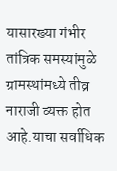यासारख्या गंभीर तांत्रिक समस्यांमुळे ग्रामस्थांमध्ये तीव्र नाराजी व्यक्त होत आहे.याचा सर्वाधिक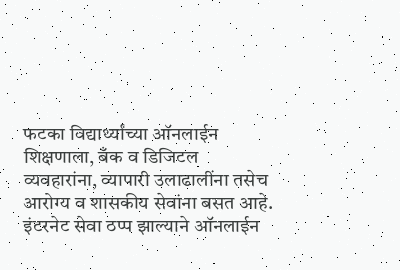फटका विद्यार्थ्यांच्या ऑनलाईन शिक्षणाला, बँक व डिजिटल व्यवहारांना, व्यापारी उलाढालींना तसेच आरोग्य व शासकीय सेवांना बसत आहे. इंटरनेट सेवा ठप्प झाल्याने ऑनलाईन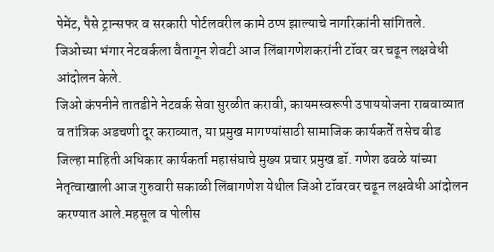पेमेंट, पैसे ट्रान्सफर व सरकारी पोर्टलवरील कामे ठप्प झाल्याचे नागरिकांनी सांगितले. जिओच्या भंगार नेटवर्कला वैतागून शेवटी आज लिंबागणेशकरांनी टॉवर वर चढून लक्षवेधी आंदोलन केले.
जिओ कंपनीने तातडीने नेटवर्क सेवा सुरळीत करावी, कायमस्वरूपी उपाययोजना राबवाव्यात व तांत्रिक अडचणी दूर कराव्यात, या प्रमुख मागण्यांसाठी सामाजिक कार्यकर्ते तसेच बीड जिल्हा माहिती अधिकार कार्यकर्ता महासंघाचे मुख्य प्रचार प्रमुख डॉ. गणेश ढवळे यांच्या नेतृत्वाखाली आज गुरुवारी सकाळी लिंबागणेश येथील जिओ टॉवरवर चढून लक्षवेधी आंदोलन करण्यात आले.महसूल व पोलीस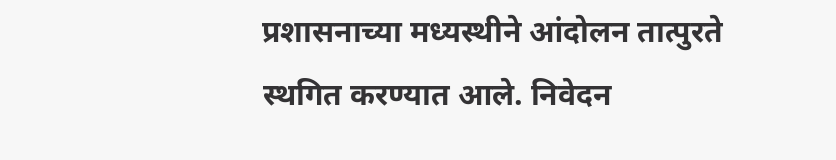प्रशासनाच्या मध्यस्थीने आंदोलन तात्पुरते स्थगित करण्यात आले. निवेदन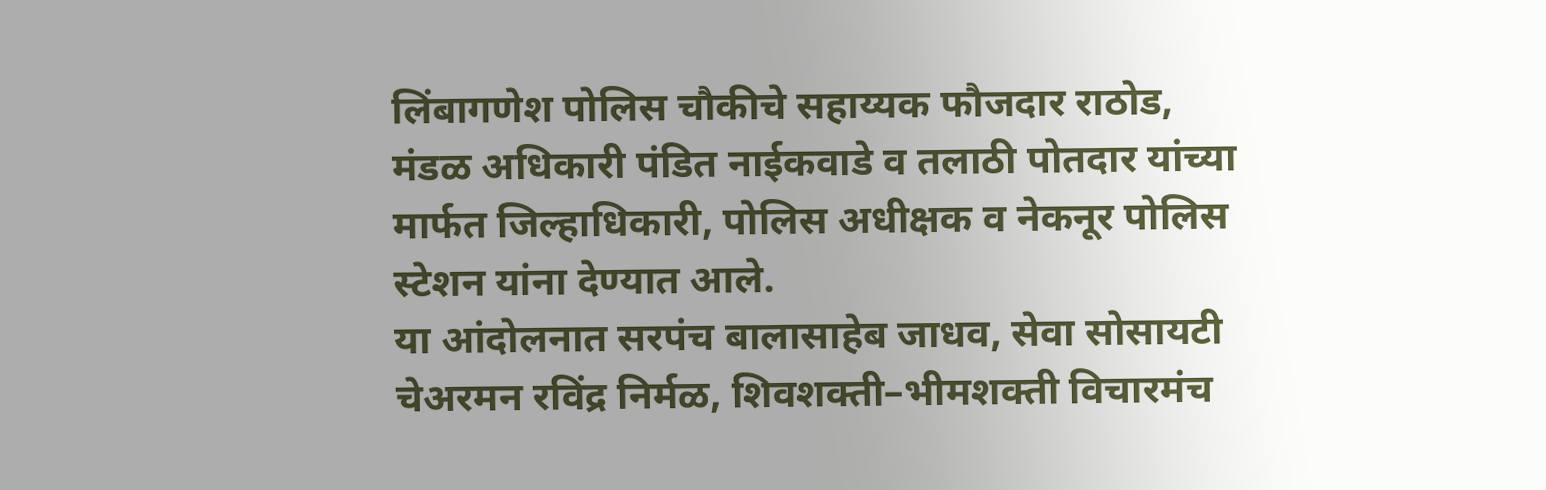लिंबागणेश पोलिस चौकीचे सहाय्यक फौजदार राठोड, मंडळ अधिकारी पंडित नाईकवाडे व तलाठी पोतदार यांच्या मार्फत जिल्हाधिकारी, पोलिस अधीक्षक व नेकनूर पोलिस स्टेशन यांना देण्यात आले.
या आंदोलनात सरपंच बालासाहेब जाधव, सेवा सोसायटी चेअरमन रविंद्र निर्मळ, शिवशक्ती–भीमशक्ती विचारमंच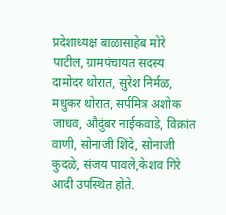प्रदेशाध्यक्ष बाळासाहेब मोरे पाटील, ग्रामपंचायत सदस्य दामोदर थोरात, सुरेश निर्मळ, मधुकर थोरात, सर्पमित्र अशोक जाधव, औदुंबर नाईकवाडे, विक्रांत वाणी, सोनाजी शिंदे, सोनाजी कुदळे, संजय पावले,केशव गिरे आदी उपस्थित होते.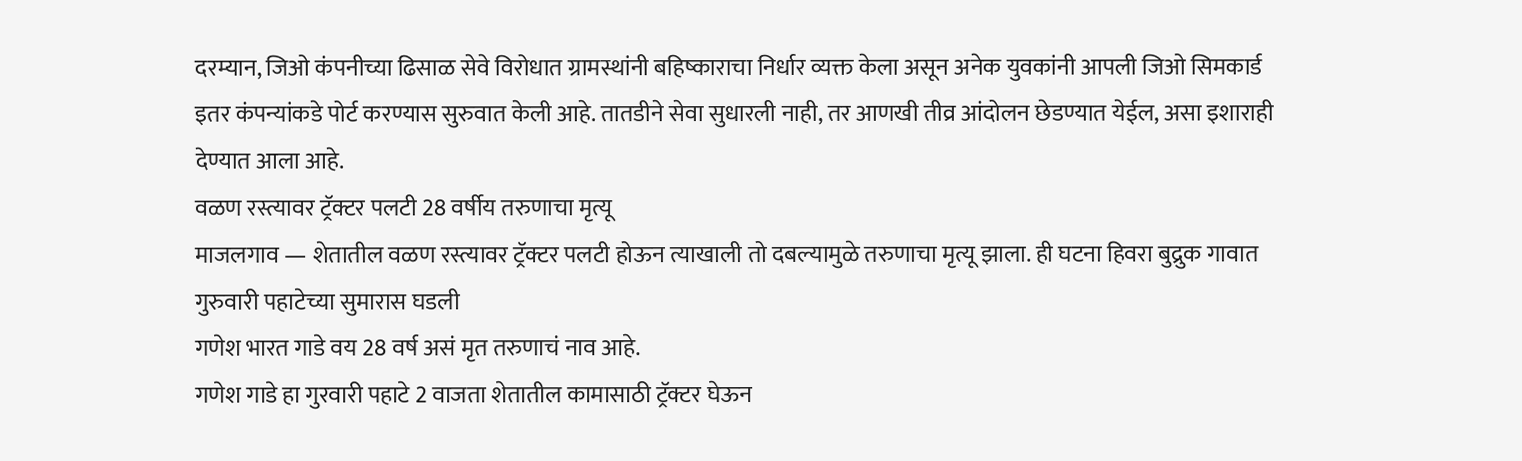दरम्यान, जिओ कंपनीच्या ढिसाळ सेवे विरोधात ग्रामस्थांनी बहिष्काराचा निर्धार व्यक्त केला असून अनेक युवकांनी आपली जिओ सिमकार्ड इतर कंपन्यांकडे पोर्ट करण्यास सुरुवात केली आहे. तातडीने सेवा सुधारली नाही, तर आणखी तीव्र आंदोलन छेडण्यात येईल, असा इशाराही देण्यात आला आहे.
वळण रस्त्यावर ट्रॅक्टर पलटी 28 वर्षीय तरुणाचा मृत्यू
माजलगाव — शेतातील वळण रस्त्यावर ट्रॅक्टर पलटी होऊन त्याखाली तो दबल्यामुळे तरुणाचा मृत्यू झाला. ही घटना हिवरा बुद्रुक गावात गुरुवारी पहाटेच्या सुमारास घडली
गणेश भारत गाडे वय 28 वर्ष असं मृत तरुणाचं नाव आहे.
गणेश गाडे हा गुरवारी पहाटे 2 वाजता शेतातील कामासाठी ट्रॅक्टर घेऊन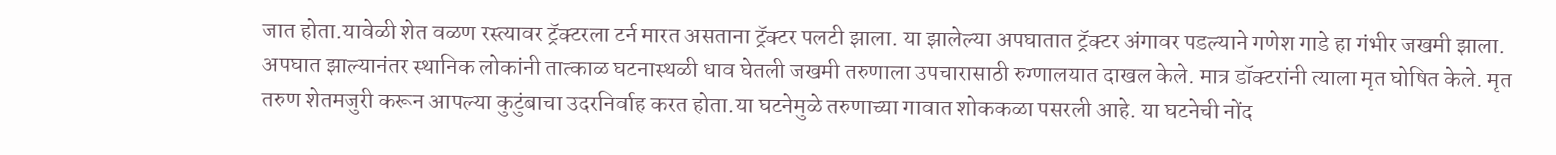जात होता.यावेळी शेत वळण रस्त्यावर ट्रॅक्टरला टर्न मारत असताना ट्रॅक्टर पलटी झाला. या झालेल्या अपघातात ट्रॅक्टर अंगावर पडल्याने गणेश गाडे हा गंभीर जखमी झाला. अपघात झाल्यानंतर स्थानिक लोकांनी तात्काळ घटनास्थळी धाव घेतली जखमी तरुणाला उपचारासाठी रुग्णालयात दाखल केले. मात्र डॉक्टरांनी त्याला मृत घोषित केले. मृत तरुण शेतमजुरी करून आपल्या कुटुंबाचा उदरनिर्वाह करत होता.या घटनेमुळे तरुणाच्या गावात शोककळा पसरली आहे. या घटनेची नोंद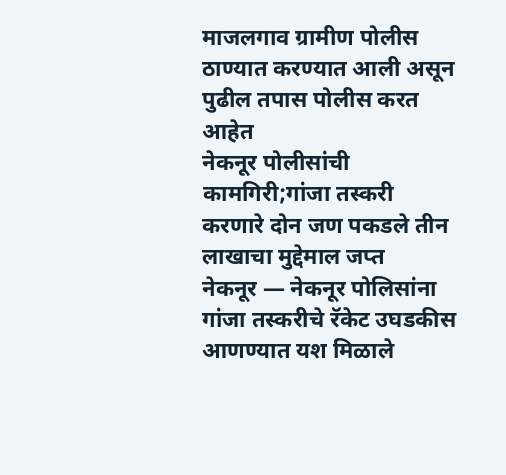माजलगाव ग्रामीण पोलीस ठाण्यात करण्यात आली असून पुढील तपास पोलीस करत आहेत
नेकनूर पोलीसांची कामगिरी;गांजा तस्करी करणारे दोन जण पकडले तीन लाखाचा मुद्देमाल जप्त
नेकनूर — नेकनूर पोलिसांना गांजा तस्करीचे रॅकेट उघडकीस आणण्यात यश मिळाले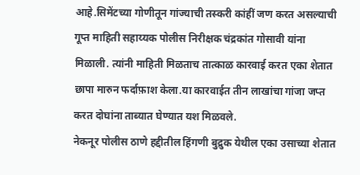आहे.सिमेंटच्या गोणीतून गांज्याची तस्करी कांहीं जण करत असल्याची गूप्त माहिती सहाय्यक पोलीस निरीक्षक चंद्रकांत गोसावी यांना मिळाली. त्यांनी माहिती मिळताच तात्काळ कारवाई करत एका शेतात छापा मारुन फर्दाफ़ाश केला.या कारवाईत तीन लाखांचा गांजा जप्त करत दोघांना ताब्यात घेण्यात यश मिळवले.
नेकनूर पोलीस ठाणे हद्दीतील हिंगणी बुद्रुक येथील एका उसाच्या शेतात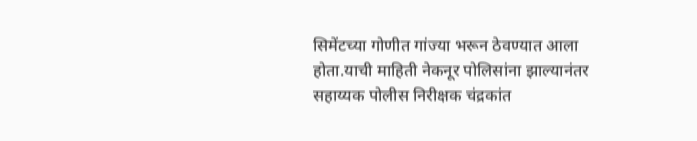सिमेंटच्या गोणीत गांज्या भरून ठेवण्यात आला होता.याची माहिती नेकनूर पोलिसांना झाल्यानंतर सहाय्यक पोलीस निरीक्षक चंद्रकांत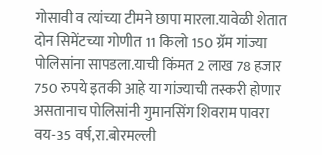गोसावी व त्यांच्या टीमने छापा मारला.यावेळी शेतात दोन सिमेंटच्या गोणीत 11 किलो 150 ग्रॅम गांज्या पोलिसांना सापडला.याची किंमत 2 लाख 78 हजार 750 रुपये इतकी आहे या गांज्याची तस्करी होणार असतानाच पोलिसांनी गुमानसिंग शिवराम पावरा वय-35 वर्ष,रा.बोरमल्ली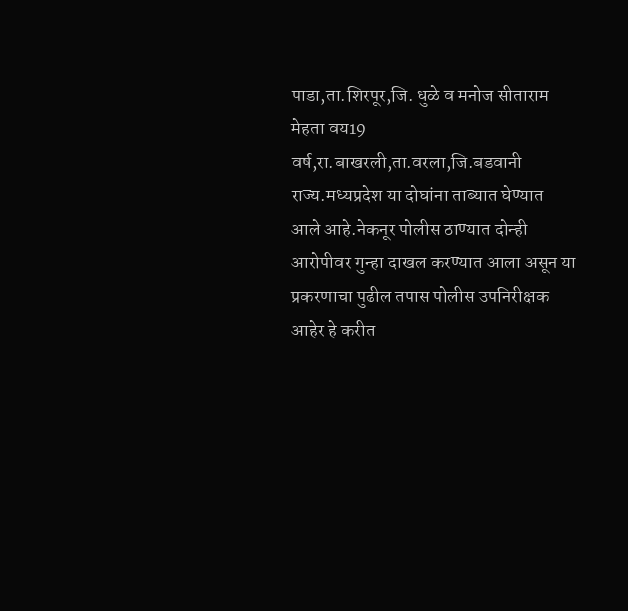पाडा,ता.शिरपूर,जि. धुळे व मनोज सीताराम मेहता वय19 वर्ष,रा.बाखरली,ता.वरला,जि.बडवानी राज्य.मध्यप्रदेश या दोघांना ताब्यात घेण्यात आले आहे.नेकनूर पोलीस ठाण्यात दोन्ही आरोपीवर गुन्हा दाखल करण्यात आला असून या प्रकरणाचा पुढील तपास पोलीस उपनिरीक्षक आहेर हे करीत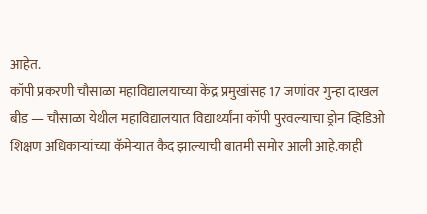आहेत.
कॉपी प्रकरणी चौसाळा महाविद्यालयाच्या केंद्र प्रमुखांसह 17 जणांवर गुन्हा दाखल
बीड — चौसाळा येथील महाविद्यालयात विद्यार्थ्यांना कॉपी पुरवल्याचा ड्रोन व्हिडिओ शिक्षण अधिकाऱ्यांच्या कॅमेऱ्यात कैद झाल्याची बातमी समोर आली आहे.काही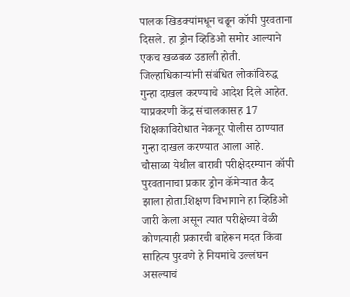पालक खिडक्यांमधून चढून कॉपी पुरवताना दिसले. हा ड्रोन व्हिडिओ समोर आल्याने एकच खळबळ उडाली होती. जिल्हाधिकाऱ्यांनी संबंधित लोकांविरुद्ध गुन्हा दाखल करण्याचे आदेश दिले आहेत. याप्रकरणी केंद्र संचालकासह 17 शिक्षकाविरोधात नेकनूर पोलीस ठाण्यात गुन्हा दाखल करण्यात आला आहे.
चौसाळा येथील बारावी परीक्षेदरम्यान कॉपी पुरवतानाचा प्रकार ड्रोन कॅमेऱ्यात कैद झाला होता.शिक्षण विभागाने हा व्हिडिओ जारी केला असून त्यात परीक्षेच्या वेळी कोणत्याही प्रकारची बाहेरून मदत किंवा साहित्य पुरवणे हे नियमांचे उल्लंघन असल्याचं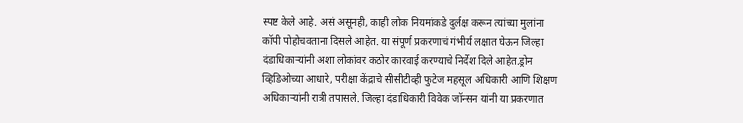स्पष्ट केले आहे. असं असूनही, काही लोक नियमांकडे दुर्लक्ष करून त्यांच्या मुलांना कॉपी पोहोचवताना दिसले आहेत. या संपूर्ण प्रकरणाचं गंभीर्य लक्षात घेऊन जिल्हा दंडाधिकाऱ्यांनी अशा लोकांवर कठोर कारवाई करण्याचे निर्देश दिले आहेत.ड्रोन व्हिडिओच्या आधारे, परीक्षा केंद्राचे सीसीटीव्ही फुटेज महसूल अधिकारी आणि शिक्षण अधिकाऱ्यांनी रात्री तपासले. जिल्हा दंडाधिकारी विवेक जॉन्सन यांनी या प्रकरणात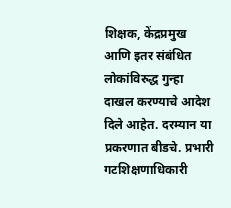शिक्षक, केंद्रप्रमुख आणि इतर संबंधित लोकांविरुद्ध गुन्हा दाखल करण्याचे आदेश दिले आहेत. दरम्यान या प्रकरणात बीडचे. प्रभारी गटशिक्षणाधिकारी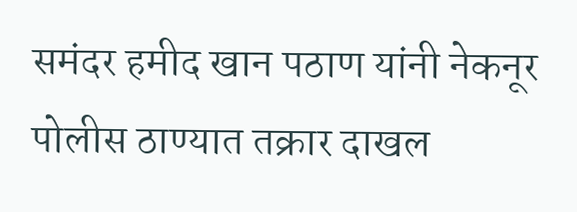समंदर हमीद खान पठाण यांनी नेकनूर पोलीस ठाण्यात तक्रार दाखल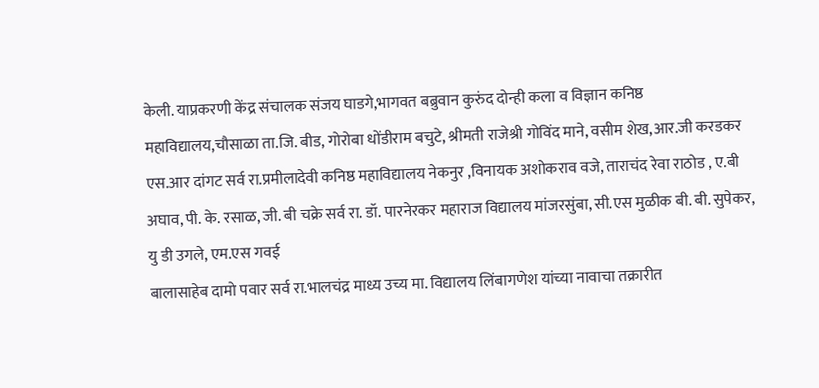केली. याप्रकरणी केंद्र संचालक संजय घाडगे,भागवत बब्रुवान कुरुंद दोन्ही कला व विज्ञान कनिष्ठ महाविद्यालय,चौसाळा ता.जि. बीड, गोरोबा धोंडीराम बचुटे, श्रीमती राजेश्री गोविंद माने, वसीम शेख,आर.जी करडकर
एस.आर दांगट सर्व रा.प्रमीलादेवी कनिष्ठ महाविद्यालय नेकनुर ,विनायक अशोकराव वजे, ताराचंद रेवा राठोड , ए.बी अघाव, पी. के. रसाळ, जी. बी चक्रे सर्व रा. डॉ. पारनेरकर महाराज विद्यालय मांजरसुंबा, सी.एस मुळीक बी. बी. सुपेकर, यु डी उगले, एम.एस गवई
बालासाहेब दामो पवार सर्व रा.भालचंद्र माध्य उच्य मा. विद्यालय लिंबागणेश यांच्या नावाचा तक्रारीत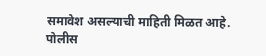समावेश असल्याची माहिती मिळत आहे.
पोलीस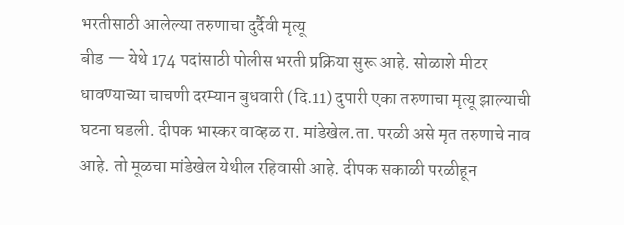भरतीसाठी आलेल्या तरुणाचा दुर्दैवी मृत्यू
बीड — येथे 174 पदांसाठी पोलीस भरती प्रक्रिया सुरू आहे. सोळाशे मीटर धावण्याच्या चाचणी दरम्यान बुधवारी (दि.11) दुपारी एका तरुणाचा मृत्यू झाल्याची घटना घडली. दीपक भास्कर वाव्हळ रा. मांडेखेल.ता. परळी असे मृत तरुणाचे नाव आहे. तो मूळचा मांडेखेल येथील रहिवासी आहे. दीपक सकाळी परळीहून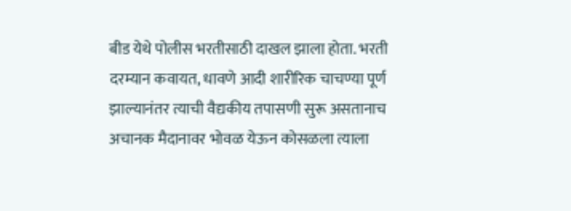बीड येथे पोलीस भरतीसाठी दाखल झाला होता. भरती दरम्यान कवायत, धावणे आदी शारीरिक चाचण्या पूर्ण झाल्यानंतर त्याची वैद्यकीय तपासणी सुरू असतानाच अचानक मैदानावर भोवळ येऊन कोसळला त्याला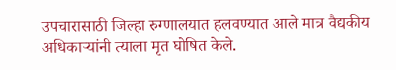उपचारासाठी जिल्हा रुग्णालयात हलवण्यात आले मात्र वैद्यकीय अधिकाऱ्यांनी त्याला मृत घोषित केले.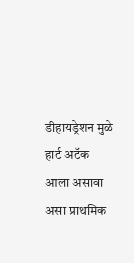डीहायड्रेशन मुळे हार्ट अटॅक आला असावा असा प्राथमिक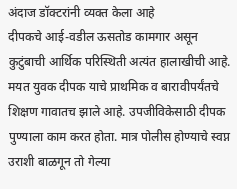अंदाज डॉक्टरांनी व्यक्त केला आहे
दीपकचे आई-वडील ऊसतोड कामगार असून कुटुंबाची आर्थिक परिस्थिती अत्यंत हालाखीची आहे. मयत युवक दीपक याचे प्राथमिक व बारावीपर्यंतचे शिक्षण गावातच झाले आहे. उपजीविकेसाठी दीपक पुण्याला काम करत होता. मात्र पोलीस होण्याचे स्वप्न उराशी बाळगून तो गेल्या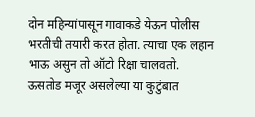दोन महिन्यांपासून गावाकडे येऊन पोलीस भरतीची तयारी करत होता. त्याचा एक लहान भाऊ असुन तो ऑटो रिक्षा चालवतो. ऊसतोड मजूर असलेल्या या कुटुंबात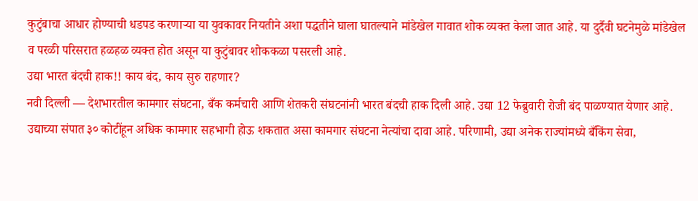कुटुंबाचा आधार होण्याची धडपड करणाऱ्या या युवकावर नियतीने अशा पद्धतीने घाला घातल्याने मांडेखेल गावात शोक व्यक्त केला जात आहे. या दुर्दैवी घटनेमुळे मांडेखेल व परळी परिसरात हळहळ व्यक्त होत असून या कुटुंबावर शोककळा पसरली आहे.
उद्या भारत बंदची हाक!! काय बंद, काय सुरु राहणार?
नवी दिल्ली — देशभारतील कामगार संघटना, बँक कर्मचारी आणि शेतकरी संघटनांनी भारत बंदची हाक दिली आहे. उद्या 12 फेब्रुवारी रोजी बंद पाळण्यात येणार आहे.
उद्याच्या संपात ३० कोटींहून अधिक कामगार सहभागी होऊ शकतात असा कामगार संघटना नेत्यांचा दावा आहे. परिणामी, उद्या अनेक राज्यांमध्ये बँकिंग सेवा,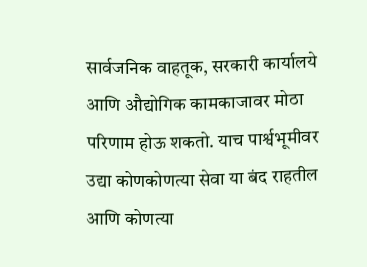सार्वजनिक वाहतूक, सरकारी कार्यालये आणि औद्योगिक कामकाजावर मोठा परिणाम होऊ शकतो. याच पार्श्वभूमीवर उद्या कोणकोणत्या सेवा या बंद राहतील आणि कोणत्या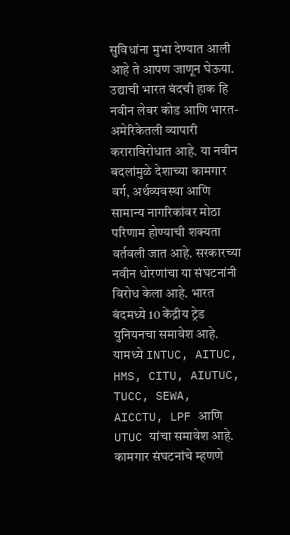सुविधांना मुभा देण्यात आली आहे ते आपण जाणून घेऊया.
उद्याची भारत बंदची हाक हि नवीन लेबर कोड आणि भारत-अमेरिकेतली व्यापारी कराराविरोधात आहे. या नवीन बदलांमुळे देशाच्या कामगार वर्ग, अर्थव्यवस्था आणि सामान्य नागरिकांवर मोठा परिणाम होण्याची शक्यता वर्तवली जात आहे. सरकारच्या नवीन धोरणांचा या संघटनांनी विरोध केला आहे. भारत बंदमध्ये 10 केंद्रीय ट्रेड युनियनचा समावेश आहे. यामध्ये INTUC, AITUC, HMS, CITU, AIUTUC, TUCC, SEWA, AICCTU, LPF आणि UTUC यांचा समावेश आहे. कामगार संघटनांचे म्हणणे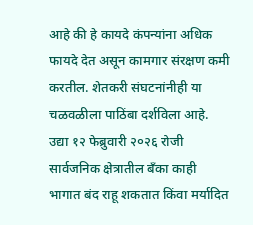आहे की हे कायदे कंपन्यांना अधिक फायदे देत असून कामगार संरक्षण कमी करतील. शेतकरी संघटनांनीही या चळवळीला पाठिंबा दर्शविला आहे.
उद्या १२ फेब्रुवारी २०२६ रोजी सार्वजनिक क्षेत्रातील बँका काही भागात बंद राहू शकतात किंवा मर्यादित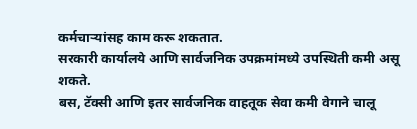कर्मचाऱ्यांसह काम करू शकतात.
सरकारी कार्यालये आणि सार्वजनिक उपक्रमांमध्ये उपस्थिती कमी असू शकते.
बस, टॅक्सी आणि इतर सार्वजनिक वाहतूक सेवा कमी वेगाने चालू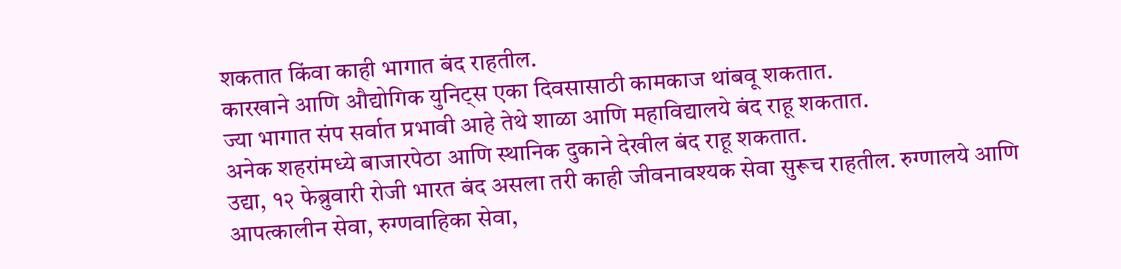शकतात किंवा काही भागात बंद राहतील.
कारखाने आणि औद्योगिक युनिट्स एका दिवसासाठी कामकाज थांबवू शकतात.
ज्या भागात संप सर्वात प्रभावी आहे तेथे शाळा आणि महाविद्यालये बंद राहू शकतात.
अनेक शहरांमध्ये बाजारपेठा आणि स्थानिक दुकाने देखील बंद राहू शकतात.
उद्या, १२ फेब्रुवारी रोजी भारत बंद असला तरी काही जीवनावश्यक सेवा सुरूच राहतील. रुग्णालये आणि आपत्कालीन सेवा, रुग्णवाहिका सेवा,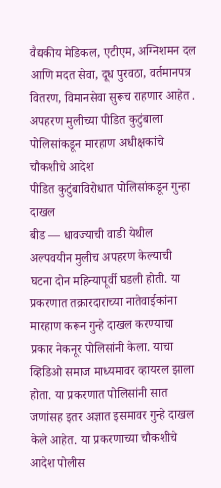वैद्यकीय मेडिकल, एटीएम, अग्निशमन दल आणि मदत सेवा, दूध पुरवठा, वर्तमानपत्र वितरण, विमानसेवा सुरूच राहणार आहेत .
अपहरण मुलीच्या पीडित कुटुंबाला पोलिसांकडून मारहाण अधीक्षकांचे चौकशीचे आदेश
पीडित कुटुंबाविरोधात पोलिसांकडून गुन्हा दाखल
बीड — धावज्याची वाडी येथील अल्पवयीन मुलीच अपहरण केल्याची घटना दोन महिन्यापूर्वी घडली होती. या प्रकरणात तक्रारदाराच्या नातेवाईकांना मारहाण करून गुन्हे दाखल करण्याचा प्रकार नेकनूर पोलिसांनी केला. याचा व्हिडिओ समाज माध्यमावर व्हायरल झाला होता. या प्रकरणात पोलिसांनी सात जणांसह इतर अज्ञात इसमावर गुन्हे दाखल केले आहेत. या प्रकरणाच्या चौकशीचे आदेश पोलीस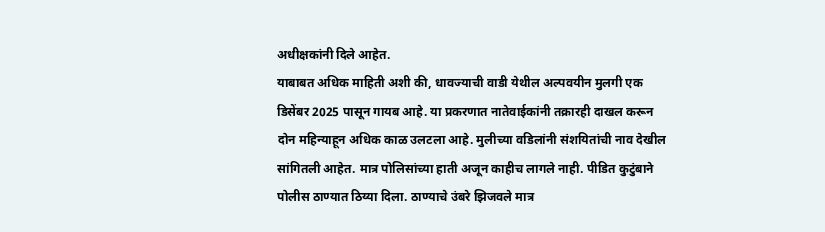अधीक्षकांनी दिले आहेत.
याबाबत अधिक माहिती अशी की, धावज्याची वाडी येथील अल्पवयीन मुलगी एक डिसेंबर 2025 पासून गायब आहे. या प्रकरणात नातेवाईकांनी तक्रारही दाखल करून दोन महिन्याहून अधिक काळ उलटला आहे. मुलीच्या वडिलांनी संशयितांची नाव देखील सांगितली आहेत. मात्र पोलिसांच्या हाती अजून काहीच लागले नाही. पीडित कुटुंबाने पोलीस ठाण्यात ठिय्या दिला. ठाण्याचे उंबरे झिजवले मात्र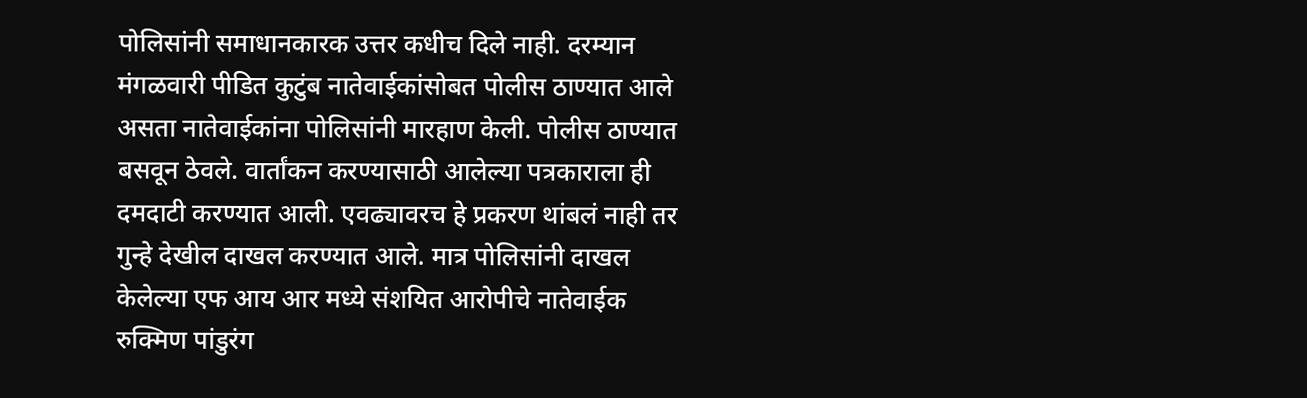पोलिसांनी समाधानकारक उत्तर कधीच दिले नाही. दरम्यान मंगळवारी पीडित कुटुंब नातेवाईकांसोबत पोलीस ठाण्यात आले असता नातेवाईकांना पोलिसांनी मारहाण केली. पोलीस ठाण्यात बसवून ठेवले. वार्तांकन करण्यासाठी आलेल्या पत्रकाराला ही दमदाटी करण्यात आली. एवढ्यावरच हे प्रकरण थांबलं नाही तर गुन्हे देखील दाखल करण्यात आले. मात्र पोलिसांनी दाखल केलेल्या एफ आय आर मध्ये संशयित आरोपीचे नातेवाईक रुक्मिण पांडुरंग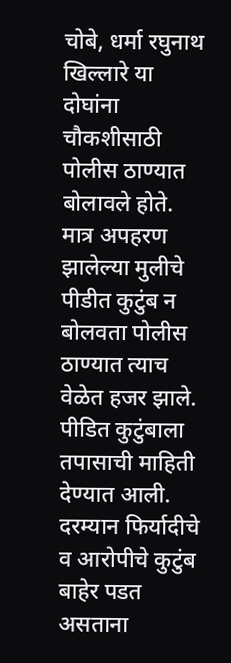चोबे, धर्मा रघुनाथ खिल्लारे या दोघांना चौकशीसाठी पोलीस ठाण्यात बोलावले होते. मात्र अपहरण झालेल्या मुलीचे पीडीत कुटुंब न बोलवता पोलीस ठाण्यात त्याच वेळेत हजर झाले. पीडित कुटुंबाला तपासाची माहिती देण्यात आली. दरम्यान फिर्यादीचे व आरोपीचे कुटुंब बाहेर पडत असताना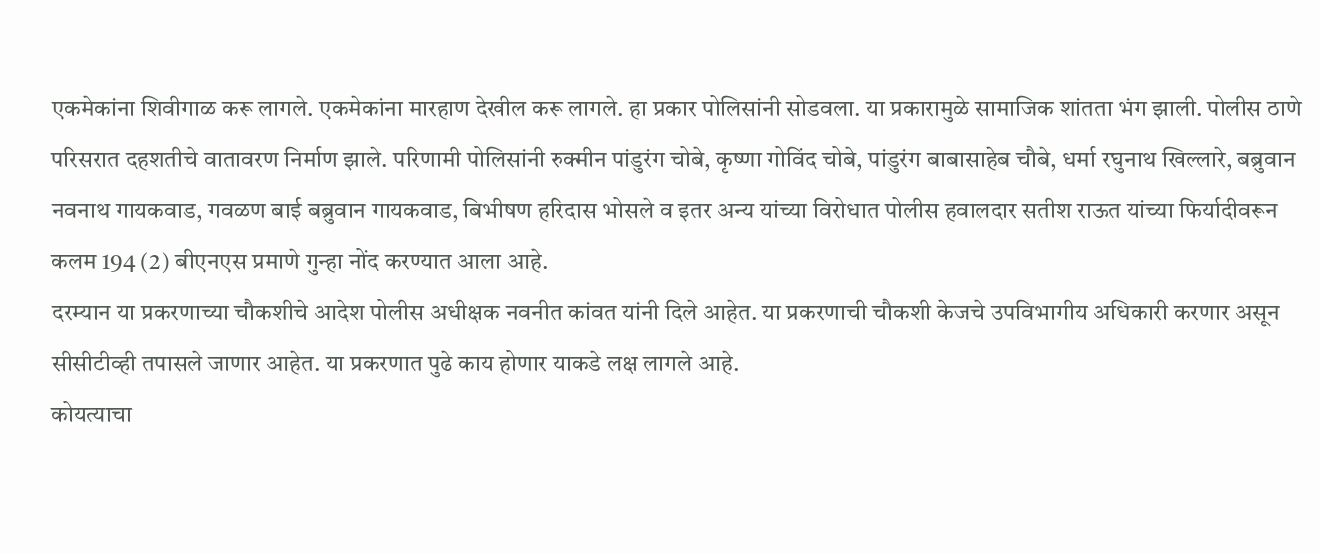एकमेकांना शिवीगाळ करू लागले. एकमेकांना मारहाण देखील करू लागले. हा प्रकार पोलिसांनी सोडवला. या प्रकारामुळे सामाजिक शांतता भंग झाली. पोलीस ठाणे परिसरात दहशतीचे वातावरण निर्माण झाले. परिणामी पोलिसांनी रुक्मीन पांडुरंग चोबे, कृष्णा गोविंद चोबे, पांडुरंग बाबासाहेब चौबे, धर्मा रघुनाथ खिल्लारे, बब्रुवान नवनाथ गायकवाड, गवळण बाई बब्रुवान गायकवाड, बिभीषण हरिदास भोसले व इतर अन्य यांच्या विरोधात पोलीस हवालदार सतीश राऊत यांच्या फिर्यादीवरून कलम 194 (2) बीएनएस प्रमाणे गुन्हा नोंद करण्यात आला आहे.
दरम्यान या प्रकरणाच्या चौकशीचे आदेश पोलीस अधीक्षक नवनीत कांवत यांनी दिले आहेत. या प्रकरणाची चौकशी केजचे उपविभागीय अधिकारी करणार असून सीसीटीव्ही तपासले जाणार आहेत. या प्रकरणात पुढे काय होणार याकडे लक्ष लागले आहे.
कोयत्याचा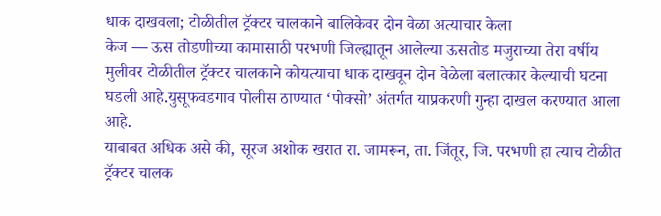धाक दाखवला; टोळीतील ट्रॅक्टर चालकाने बालिकेवर दोन वेळा अत्याचार केला
केज — ऊस तोडणीच्या कामासाठी परभणी जिल्ह्यातून आलेल्या ऊसतोड मजुराच्या तेरा वर्षीय मुलीवर टोळीतील ट्रॅक्टर चालकाने कोयत्याचा धाक दाखवून दोन वेळेला बलात्कार केल्याची घटना घडली आहे.युसूफवडगाव पोलीस ठाण्यात ‘पोक्सो’ अंतर्गत याप्रकरणी गुन्हा दाखल करण्यात आला आहे.
याबाबत अधिक असे की, सूरज अशोक खरात रा. जामरून, ता. जिंतूर, जि. परभणी हा त्याच टोळीत ट्रॅक्टर चालक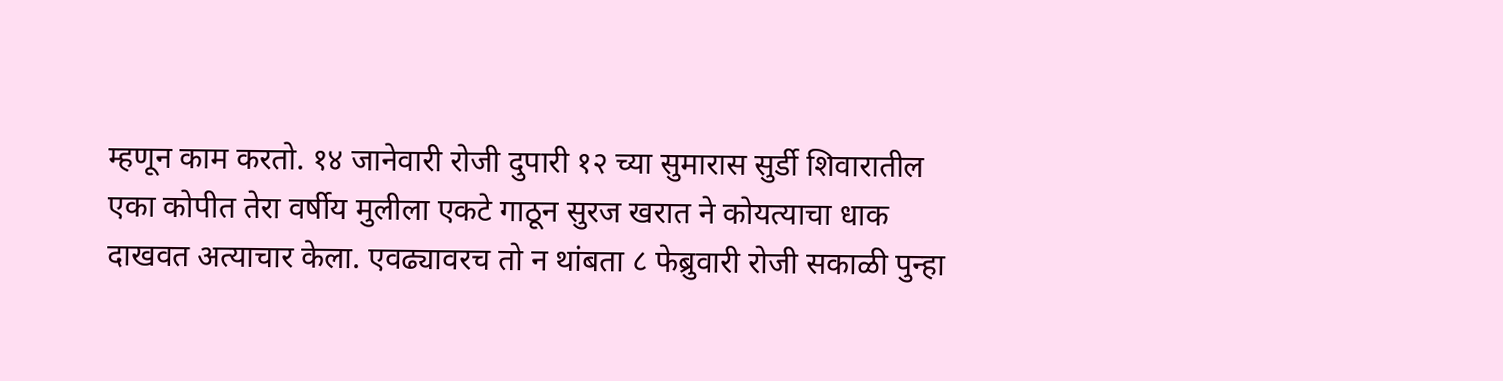म्हणून काम करतो. १४ जानेवारी रोजी दुपारी १२ च्या सुमारास सुर्डी शिवारातील एका कोपीत तेरा वर्षीय मुलीला एकटे गाठून सुरज खरात ने कोयत्याचा धाक दाखवत अत्याचार केला. एवढ्यावरच तो न थांबता ८ फेब्रुवारी रोजी सकाळी पुन्हा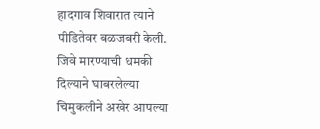हादगाव शिवारात त्याने पीडितेवर बळजबरी केली. जिवे मारण्याची धमकी दिल्याने घाबरलेल्या चिमुकलीने अखेर आपल्या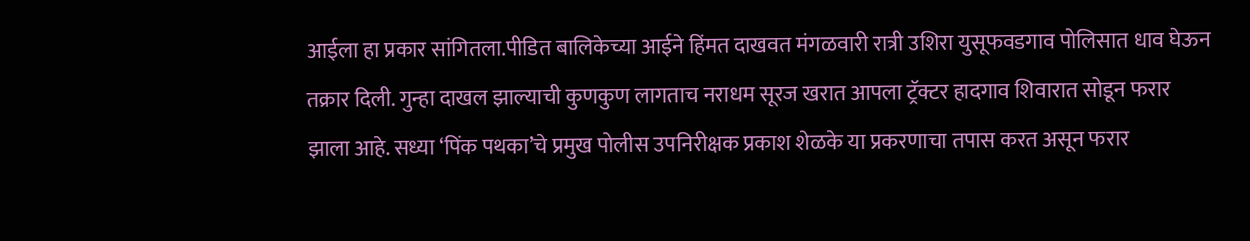आईला हा प्रकार सांगितला.पीडित बालिकेच्या आईने हिंमत दाखवत मंगळवारी रात्री उशिरा युसूफवडगाव पोलिसात धाव घेऊन तक्रार दिली. गुन्हा दाखल झाल्याची कुणकुण लागताच नराधम सूरज खरात आपला ट्रॅक्टर हादगाव शिवारात सोडून फरार झाला आहे. सध्या ‘पिंक पथका’चे प्रमुख पोलीस उपनिरीक्षक प्रकाश शेळके या प्रकरणाचा तपास करत असून फरार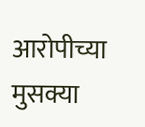आरोपीच्या मुसक्या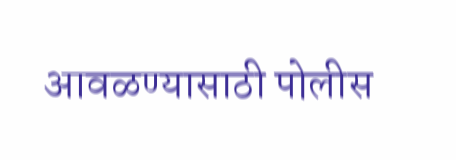आवळण्यासाठी पोलीस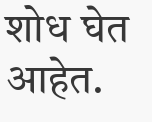शोध घेत आहेत.